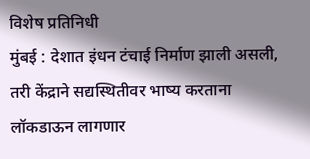विशेष प्रतिनिधी
मुंबई : देशात इंधन टंचाई निर्माण झाली असली, तरी केंद्राने सद्यस्थितीवर भाष्य करताना लॉकडाऊन लागणार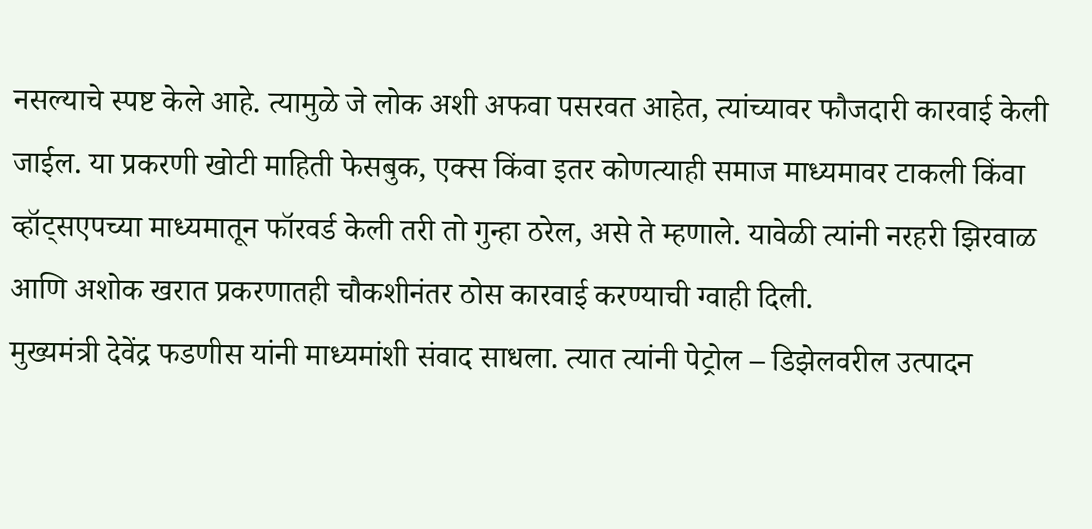नसल्याचे स्पष्ट केले आहे. त्यामुळे जे लोक अशी अफवा पसरवत आहेत, त्यांच्यावर फौजदारी कारवाई केली जाईल. या प्रकरणी खोटी माहिती फेसबुक, एक्स किंवा इतर कोणत्याही समाज माध्यमावर टाकली किंवा व्हॉट्सएपच्या माध्यमातून फॉरवर्ड केली तरी तो गुन्हा ठरेल, असे ते म्हणाले. यावेळी त्यांनी नरहरी झिरवाळ आणि अशोक खरात प्रकरणातही चौकशीनंतर ठोस कारवाई करण्याची ग्वाही दिली.
मुख्यमंत्री देवेंद्र फडणीस यांनी माध्यमांशी संवाद साधला. त्यात त्यांनी पेट्रोल – डिझेलवरील उत्पादन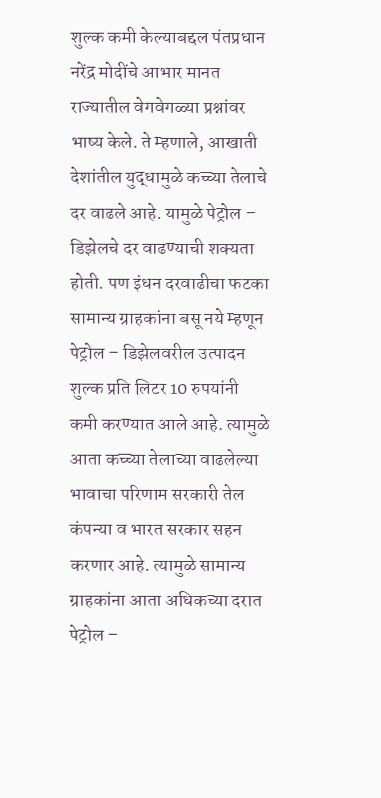शुल्क कमी केल्याबद्दल पंतप्रधान नरेंद्र मोदींचे आभार मानत राज्यातील वेगवेगळ्या प्रश्नांवर भाष्य केले. ते म्हणाले, आखाती देशांतील युद्धामुळे कच्च्या तेलाचे दर वाढले आहे. यामुळे पेट्रोल – डिझेलचे दर वाढण्याची शक्यता होती. पण इंधन दरवाढीचा फटका सामान्य ग्राहकांना बसू नये म्हणून पेट्रोल – डिझेलवरील उत्पादन शुल्क प्रति लिटर 10 रुपयांनी कमी करण्यात आले आहे. त्यामुळे आता कच्च्या तेलाच्या वाढलेल्या भावाचा परिणाम सरकारी तेल कंपन्या व भारत सरकार सहन करणार आहे. त्यामुळे सामान्य ग्राहकांना आता अधिकच्या दरात पेट्रोल –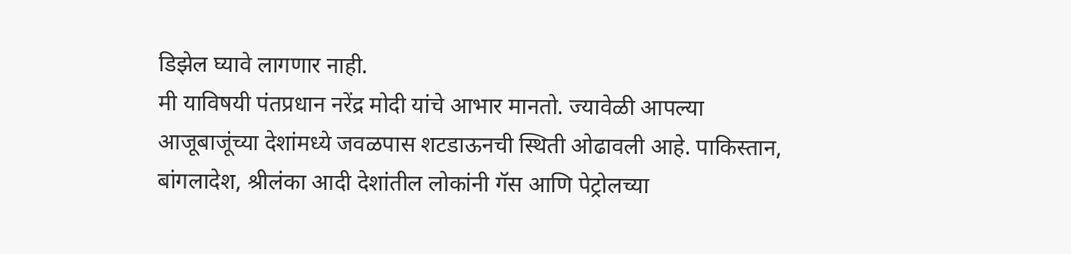डिझेल घ्यावे लागणार नाही.
मी याविषयी पंतप्रधान नरेंद्र मोदी यांचे आभार मानतो. ज्यावेळी आपल्या आजूबाजूंच्या देशांमध्ये जवळपास शटडाऊनची स्थिती ओढावली आहे. पाकिस्तान, बांगलादेश, श्रीलंका आदी देशांतील लोकांनी गॅस आणि पेट्रोलच्या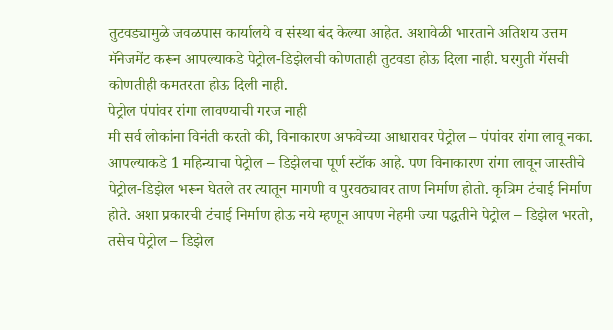तुटवड्यामुळे जवळपास कार्यालये व संस्था बंद केल्या आहेत. अशावेळी भारताने अतिशय उत्तम मॅनेजमेंट करून आपल्याकडे पेट्रोल-डिझेलची कोणताही तुटवडा होऊ दिला नाही. घरगुती गॅसची कोणतीही कमतरता होऊ दिली नाही.
पेट्रोल पंपांवर रांगा लावण्याची गरज नाही
मी सर्व लोकांना विनंती करतो की, विनाकारण अफवेच्या आधारावर पेट्रोल – पंपांवर रांगा लावू नका. आपल्याकडे 1 महिन्याचा पेट्रोल – डिझेलचा पूर्ण स्टॉक आहे. पण विनाकारण रांगा लावून जास्तीचे पेट्रोल-डिझेल भरून घेतले तर त्यातून मागणी व पुरवठ्यावर ताण निर्माण होतो. कृत्रिम टंचाई निर्माण होते. अशा प्रकारची टंचाई निर्माण होऊ नये म्हणून आपण नेहमी ज्या पद्धतीने पेट्रोल – डिझेल भरतो, तसेच पेट्रोल – डिझेल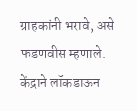ग्राहकांनी भरावे, असे फडणवीस म्हणाले.
केंद्राने लॉकडाऊन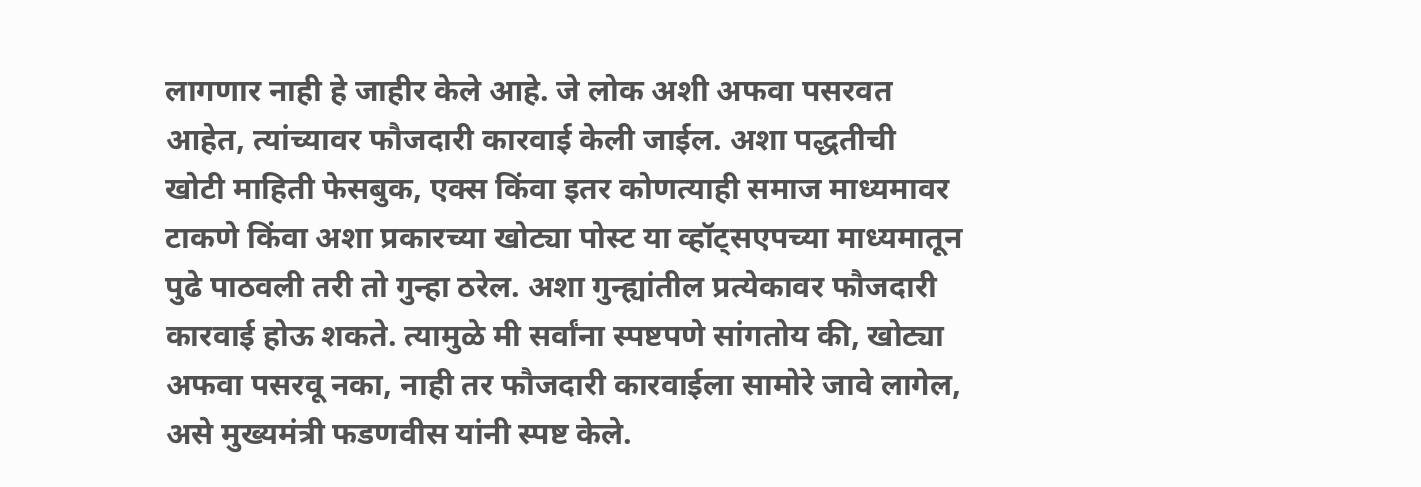लागणार नाही हे जाहीर केले आहे. जे लोक अशी अफवा पसरवत आहेत, त्यांच्यावर फौजदारी कारवाई केली जाईल. अशा पद्धतीची खोटी माहिती फेसबुक, एक्स किंवा इतर कोणत्याही समाज माध्यमावर टाकणे किंवा अशा प्रकारच्या खोट्या पोस्ट या व्हॉट्सएपच्या माध्यमातून पुढे पाठवली तरी तो गुन्हा ठरेल. अशा गुन्ह्यांतील प्रत्येकावर फौजदारी कारवाई होऊ शकते. त्यामुळे मी सर्वांना स्पष्टपणे सांगतोय की, खोट्या अफवा पसरवू नका, नाही तर फौजदारी कारवाईला सामोरे जावे लागेल, असे मुख्यमंत्री फडणवीस यांनी स्पष्ट केले.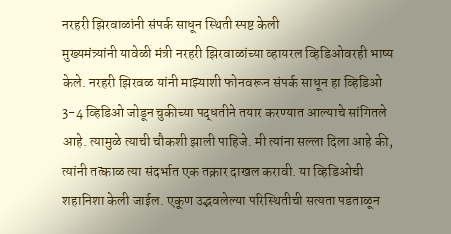नरहरी झिरवाळांनी संपर्क साधून स्थिती स्पष्ट केली
मुख्यमंत्र्यांनी यावेळी मंत्री नरहरी झिरवाळांच्या व्हायरल व्हिडिओवरही भाष्य केले. नरहरी झिरवळ यांनी माझ्याशी फोनवरून संपर्क साधून हा व्हिडिओ 3-4 व्हिडिओ जोडून चुकीच्या पद्धतीने तयार करण्यात आल्याचे सांगितले आहे. त्यामुळे त्याची चौकशी झाली पाहिजे. मी त्यांना सल्ला दिला आहे की, त्यांनी तत्काळ त्या संदर्भात एक तक्रार दाखल करावी. या व्हिडिओची शहानिशा केली जाईल. एकूण उद्भवलेल्या परिस्थितीची सत्यता पडताळून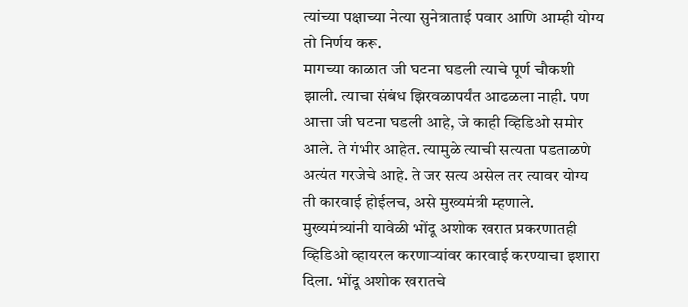त्यांच्या पक्षाच्या नेत्या सुनेत्राताई पवार आणि आम्ही योग्य तो निर्णय करू.
मागच्या काळात जी घटना घडली त्याचे पूर्ण चौकशी झाली. त्याचा संबंध झिरवळापर्यंत आढळला नाही. पण आत्ता जी घटना घडली आहे, जे काही व्हिडिओ समोर आले. ते गंभीर आहेत. त्यामुळे त्याची सत्यता पडताळणे अत्यंत गरजेचे आहे. ते जर सत्य असेल तर त्यावर योग्य ती कारवाई होईलच, असे मुख्यमंत्री म्हणाले.
मुख्यमंत्र्यांनी यावेळी भोंदू अशोक खरात प्रकरणातही व्हिडिओ व्हायरल करणाऱ्यांवर कारवाई करण्याचा इशारा दिला. भोंदू अशोक खरातचे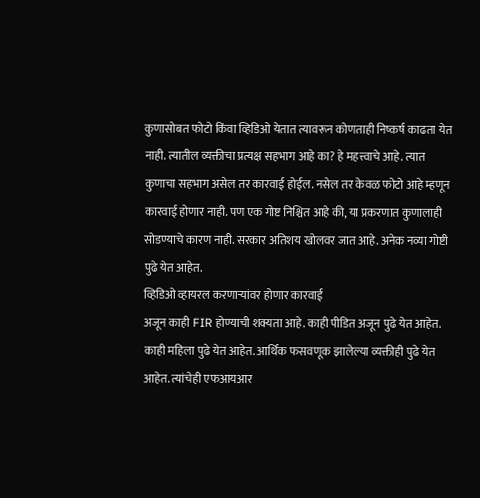कुणासोबत फोटो किंवा व्हिडिओ येतात त्यावरून कोणताही निष्कर्ष काढता येत नाही. त्यातील व्यक्तीचा प्रत्यक्ष सहभाग आहे का? हे महत्त्वाचे आहे. त्यात कुणाचा सहभाग असेल तर कारवाई होईल. नसेल तर केवळ फोटो आहे म्हणून कारवाई होणार नाही. पण एक गोष्ट निश्चित आहे की, या प्रकरणात कुणालाही सोडण्याचे कारण नाही. सरकार अतिशय खोलवर जात आहे. अनेक नव्या गोष्टी पुढे येत आहेत.
व्हिडिओ व्हायरल करणाऱ्यांवर होणार कारवाई
अजून काही FIR होण्याची शक्यता आहे. काही पीडित अजून पुढे येत आहेत. काही महिला पुढे येत आहेत. आर्थिक फसवणूक झालेल्या व्यक्तीही पुढे येत आहेत. त्यांचेही एफआयआर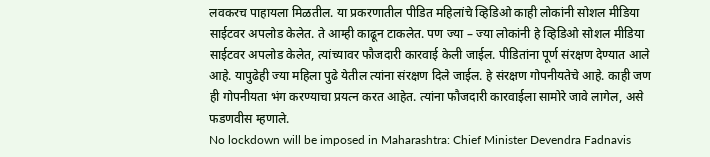लवकरच पाहायला मिळतील. या प्रकरणातील पीडित महिलांचे व्हिडिओ काही लोकांनी सोशल मीडिया साईटवर अपलोड केलेत. ते आम्ही काढून टाकलेत. पण ज्या – ज्या लोकांनी हे व्हिडिओ सोशल मीडिया साईटवर अपलोड केलेत, त्यांच्यावर फौजदारी कारवाई केली जाईल. पीडितांना पूर्ण संरक्षण देण्यात आले आहे. यापुढेही ज्या महिला पुढे येतील त्यांना संरक्षण दिले जाईल. हे संरक्षण गोपनीयतेचे आहे. काही जण ही गोपनीयता भंग करण्याचा प्रयत्न करत आहेत. त्यांना फौजदारी कारवाईला सामोरे जावे लागेल, असे फडणवीस म्हणाले.
No lockdown will be imposed in Maharashtra: Chief Minister Devendra Fadnavis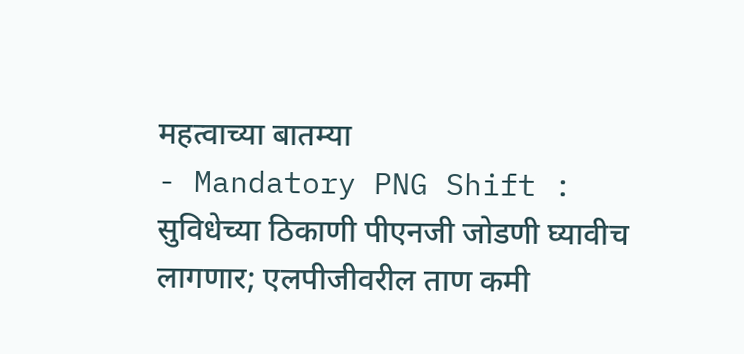महत्वाच्या बातम्या
- Mandatory PNG Shift : सुविधेच्या ठिकाणी पीएनजी जोडणी घ्यावीच लागणार; एलपीजीवरील ताण कमी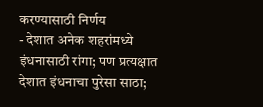करण्यासाठी निर्णय
- देशात अनेक शहरांमध्ये इंधनासाठी रांगा; पण प्रत्यक्षात देशात इंधनाचा पुरेसा साठा;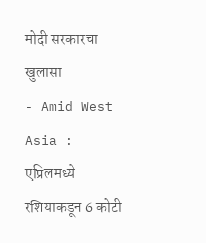मोदी सरकारचा खुलासा
- Amid West Asia : एप्रिलमध्ये रशियाकडून 6 कोटी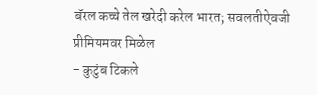बॅरल कच्चे तेल खरेदी करेल भारत; सवलतीऐवजी प्रीमियमवर मिळेल
- कुटुंब टिकले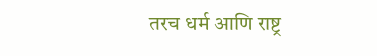तरच धर्म आणि राष्ट्र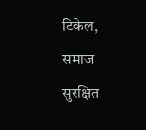टिकेल, समाज सुरक्षित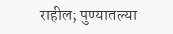राहील; पुण्यातल्या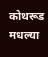कोथरूड मधल्या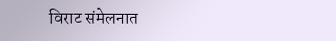विराट संमेलनात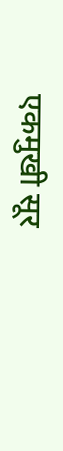एकमुखी सूर